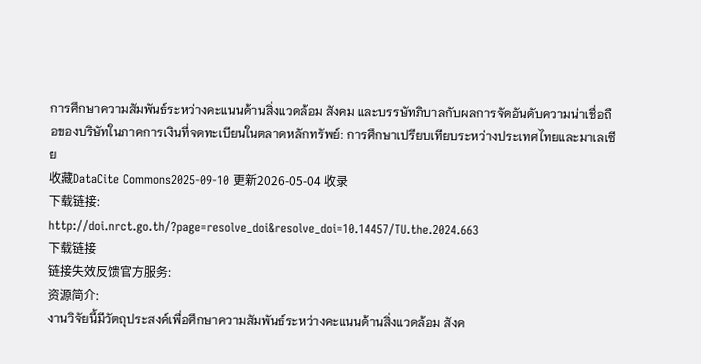การศึกษาความสัมพันธ์ระหว่างคะแนนด้านสิ่งแวดล้อม สังคม และบรรษัทภิบาลกับผลการจัดอันดับความน่าเชื่อถือของบริษัทในภาคการเงินที่จดทะเบียนในตลาดหลักทรัพย์: การศึกษาเปรียบเทียบระหว่างประเทศไทยและมาเลเซีย
收藏DataCite Commons2025-09-10 更新2026-05-04 收录
下载链接:
http://doi.nrct.go.th/?page=resolve_doi&resolve_doi=10.14457/TU.the.2024.663
下载链接
链接失效反馈官方服务:
资源简介:
งานวิจัยนี้มีวัตถุประสงค์เพื่อศึกษาความสัมพันธ์ระหว่างคะแนนด้านสิ่งแวดล้อม สังค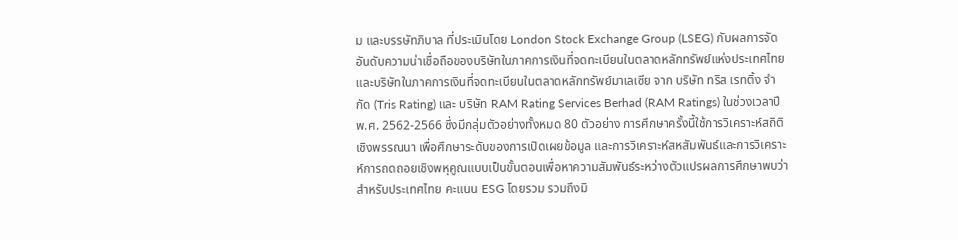ม และบรรษัทภิบาล ที่ประเมินโดย London Stock Exchange Group (LSEG) กับผลการจัดอันดับความน่าเชื่อถือของบริษัทในภาคการเงินที่จดทะเบียนในตลาดหลักทรัพย์แห่งประเทศไทยและบริษัทในภาคการเงินที่จดทะเบียนในตลาดหลักทรัพย์มาเลเซีย จาก บริษัท ทริส เรทติ้ง จํากัด (Tris Rating) และ บริษัท RAM Rating Services Berhad (RAM Ratings) ในช่วงเวลาปี พ.ศ. 2562-2566 ซึ่งมีกลุ่มตัวอย่างทั้งหมด 80 ตัวอย่าง การศึกษาครั้งนี้ใช้การวิเคราะห์สถิติเชิงพรรณนา เพื่อศึกษาระดับของการเปิดเผยข้อมูล และการวิเคราะห์สหสัมพันธ์และการวิเคราะห์การถดถอยเชิงพหุคูณแบบเป็นขั้นตอนเพื่อหาความสัมพันธ์ระหว่างตัวแปรผลการศึกษาพบว่า สำหรับประเทศไทย คะแนน ESG โดยรวม รวมถึงมิ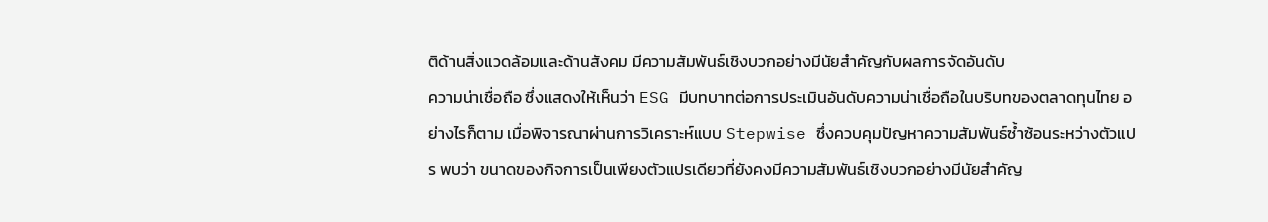ติด้านสิ่งแวดล้อมและด้านสังคม มีความสัมพันธ์เชิงบวกอย่างมีนัยสำคัญกับผลการจัดอันดับ
ความน่าเชื่อถือ ซึ่งแสดงให้เห็นว่า ESG มีบทบาทต่อการประเมินอันดับความน่าเชื่อถือในบริบทของตลาดทุนไทย อย่างไรก็ตาม เมื่อพิจารณาผ่านการวิเคราะห์แบบ Stepwise ซึ่งควบคุมปัญหาความสัมพันธ์ซ้ำซ้อนระหว่างตัวแปร พบว่า ขนาดของกิจการเป็นเพียงตัวแปรเดียวที่ยังคงมีความสัมพันธ์เชิงบวกอย่างมีนัยสำคัญ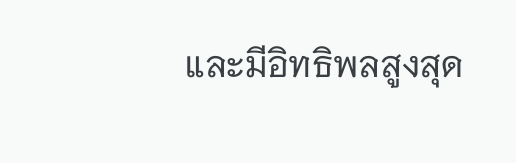และมีอิทธิพลสูงสุด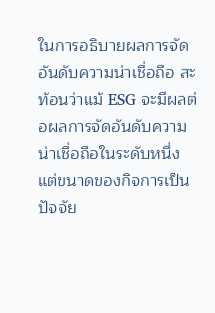ในการอธิบายผลการจัดอันดับความน่าเชื่อถือ สะท้อนว่าแม้ ESG จะมีผลต่อผลการจัดอันดับความน่าเชื่อถือในระดับหนึ่ง แต่ขนาดของกิจการเป็นปัจจัย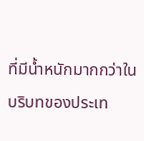ที่มีน้ำหนักมากกว่าในบริบทของประเท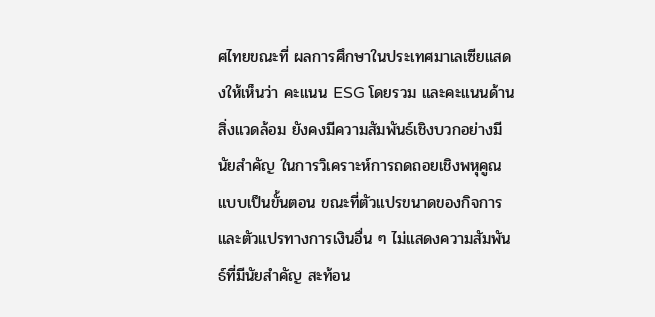ศไทยขณะที่ ผลการศึกษาในประเทศมาเลเซียแสดงให้เห็นว่า คะแนน ESG โดยรวม และคะแนนด้านสิ่งแวดล้อม ยังคงมีความสัมพันธ์เชิงบวกอย่างมีนัยสำคัญ ในการวิเคราะห์การถดถอยเชิงพหุคูณแบบเป็นขั้นตอน ขณะที่ตัวแปรขนาดของกิจการและตัวแปรทางการเงินอื่น ๆ ไม่แสดงความสัมพันธ์ที่มีนัยสำคัญ สะท้อน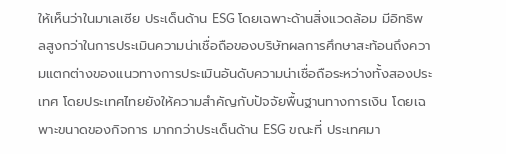ให้เห็นว่าในมาเลเซีย ประเด็นด้าน ESG โดยเฉพาะด้านสิ่งแวดล้อม มีอิทธิพลสูงกว่าในการประเมินความน่าเชื่อถือของบริษัทผลการศึกษาสะท้อนถึงความแตกต่างของแนวทางการประเมินอันดับความน่าเชื่อถือระหว่างทั้งสองประเทศ โดยประเทศไทยยังให้ความสำคัญกับปัจจัยพื้นฐานทางการเงิน โดยเฉพาะขนาดของกิจการ มากกว่าประเด็นด้าน ESG ขณะที่ ประเทศมา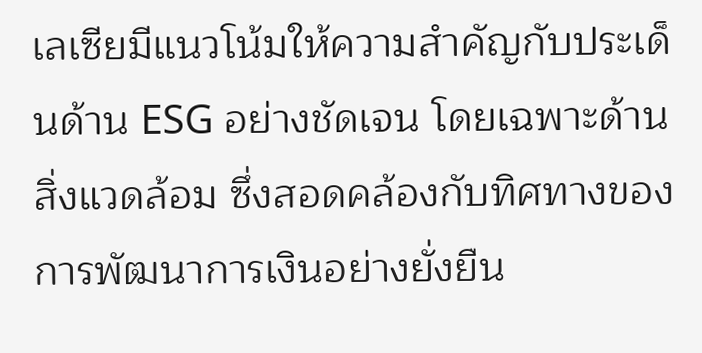เลเซียมีแนวโน้มให้ความสำคัญกับประเด็นด้าน ESG อย่างชัดเจน โดยเฉพาะด้านสิ่งแวดล้อม ซึ่งสอดคล้องกับทิศทางของการพัฒนาการเงินอย่างยั่งยืน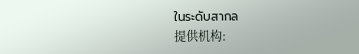ในระดับสากล
提供机构: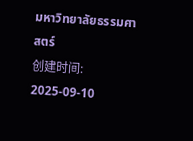มหาวิทยาลัยธรรมศาสตร์
创建时间:
2025-09-10